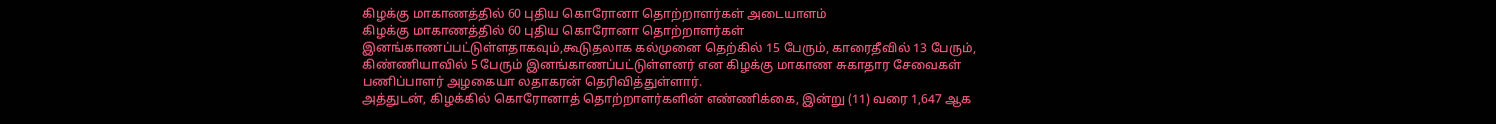கிழக்கு மாகாணத்தில் 60 புதிய கொரோனா தொற்றாளர்கள் அடையாளம்
கிழக்கு மாகாணத்தில் 60 புதிய கொரோனா தொற்றாளர்கள் இனங்காணப்பட்டுள்ளதாகவும்,கூடுதலாக கல்முனை தெற்கில் 15 பேரும், காரைதீவில் 13 பேரும், கிண்ணியாவில் 5 பேரும் இனங்காணப்பட்டுள்ளனர் என கிழக்கு மாகாண சுகாதார சேவைகள் பணிப்பாளர் அழகையா லதாகரன் தெரிவித்துள்ளார்.
அத்துடன், கிழக்கில் கொரோனாத் தொற்றாளர்களின் எண்ணிக்கை, இன்று (11) வரை 1,647 ஆக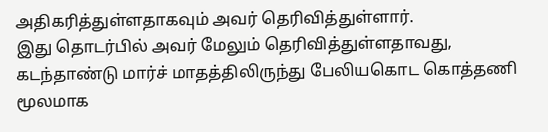அதிகரித்துள்ளதாகவும் அவர் தெரிவித்துள்ளார்.
இது தொடர்பில் அவர் மேலும் தெரிவித்துள்ளதாவது,
கடந்தாண்டு மார்ச் மாதத்திலிருந்து பேலியகொட கொத்தணி மூலமாக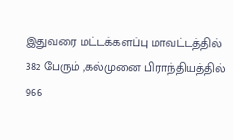இதுவரை மட்டக்களப்பு மாவட்டத்தில் 382 பேரும் ,கல்முனை பிராந்தியத்தில் 966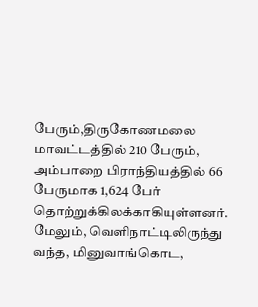பேரும்,திருகோணமலை மாவட்டத்தில் 210 பேரும், அம்பாறை பிராந்தியத்தில் 66 பேருமாக 1,624 பேர் தொற்றுக்கிலக்காகியுள்ளனர்.
மேலும், வெளிநாட்டிலிருந்து வந்த, மினுவாங்கொட,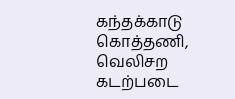கந்தக்காடு கொத்தணி, வெலிசற கடற்படை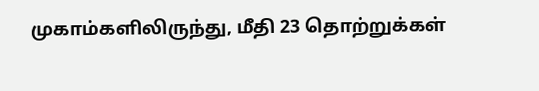முகாம்களிலிருந்து, மீதி 23 தொற்றுக்கள்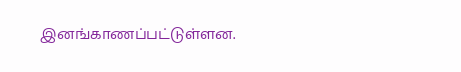இனங்காணப்பட்டுள்ளன.